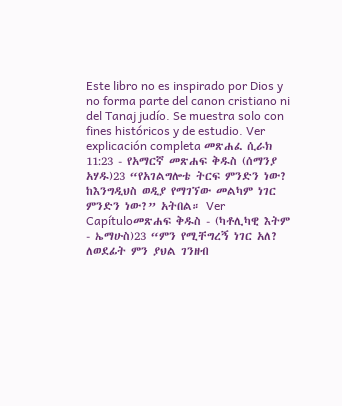Este libro no es inspirado por Dios y no forma parte del canon cristiano ni del Tanaj judío. Se muestra solo con fines históricos y de estudio. Ver explicación completa መጽሐፈ ሲራክ 11:23 - የአማርኛ መጽሐፍ ቅዱስ (ሰማንያ አሃዱ)23 “የአገልግሎቴ ትርፍ ምንድን ነው? ከእንግዲህስ ወዲያ የማገኘው መልካም ነገር ምንድን ነው?” አትበል። Ver Capítuloመጽሐፍ ቅዱስ - (ካቶሊካዊ እትም - ኤማሁስ)23 “ምን የሚቸግረኝ ነገር አለ? ለወደፊት ምን ያህል ገንዘብ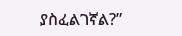ያስፈልገኛል?”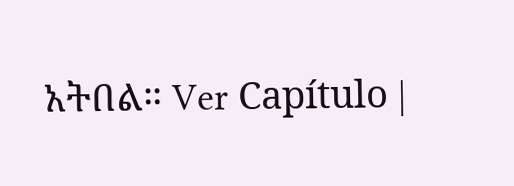አትበል። Ver Capítulo |